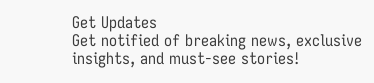Get Updates
Get notified of breaking news, exclusive insights, and must-see stories!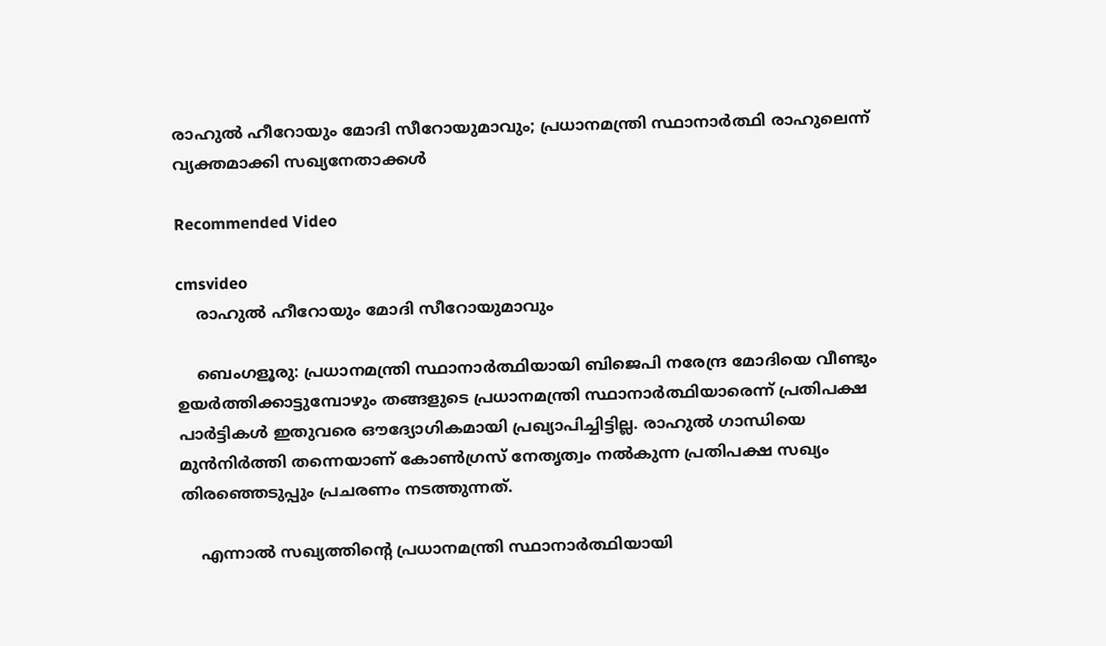രാഹുല്‍ ഹീറോയും മോദി സീറോയുമാവും; പ്രധാനമന്ത്രി സ്ഥാനാര്‍ത്ഥി രാഹുലെന്ന് വ്യക്തമാക്കി സഖ്യനേതാക്കള്‍

Recommended Video

cmsvideo
    രാഹുല്‍ ഹീറോയും മോദി സീറോയുമാവും

    ബെംഗളൂരു: പ്രധാനമന്ത്രി സ്ഥാനാര്‍ത്ഥിയായി ബിജെപി നരേന്ദ്ര മോദിയെ വീണ്ടും ഉയര്‍ത്തിക്കാട്ടുമ്പോഴും തങ്ങളുടെ പ്രധാനമന്ത്രി സ്ഥാനാര്‍ത്ഥിയാരെന്ന് പ്രതിപക്ഷ പാര്‍ട്ടികള്‍ ഇതുവരെ ഔദ്യോഗികമായി പ്രഖ്യാപിച്ചിട്ടില്ല. രാഹുല്‍ ഗാന്ധിയെ മുന്‍നിര്‍ത്തി തന്നെയാണ് കോണ്‍ഗ്രസ് നേതൃത്വം നല്‍കുന്ന പ്രതിപക്ഷ സഖ്യം തിരഞ്ഞെടുപ്പും പ്രചരണം നടത്തുന്നത്.

    എന്നാല്‍ സഖ്യത്തിന്‍റെ പ്രധാനമന്ത്രി സ്ഥാനാര്‍ത്ഥിയായി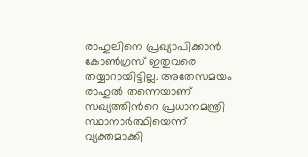രാഹുലിനെ പ്രഖ്യാപിക്കാന്‍ കോണ്‍ഗ്രസ് ഇതുവരെ തയ്യാറായിട്ടില്ല. അതേസമയം രാഹുല്‍ തന്നെയാണ് സഖ്യത്തിന്‍റെ പ്രധാനമന്ത്രി സ്ഥാനാര്‍ത്ഥിയെന്ന് വ്യക്തമാക്കി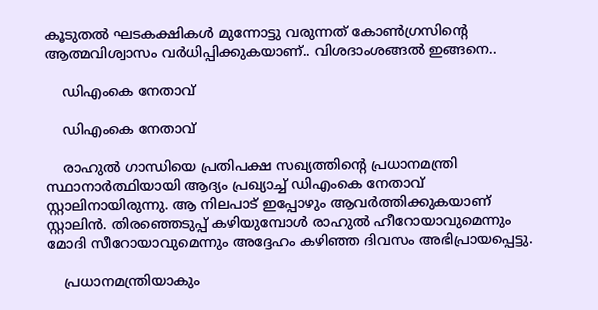കൂടുതല്‍ ഘടകക്ഷികള്‍ മുന്നോട്ടു വരുന്നത് കോണ്‍ഗ്രസിന്‍റെ ആത്മവിശ്വാസം വര്‍ധിപ്പിക്കുകയാണ്.. വിശദാംശങ്ങല്‍ ഇങ്ങനെ..

    ഡിഎംകെ നേതാവ്

    ഡിഎംകെ നേതാവ്

    രാഹുല്‍ ഗാന്ധിയെ പ്രതിപക്ഷ സഖ്യത്തിന്‍റെ പ്രധാനമന്ത്രി സ്ഥാനാര്‍ത്ഥിയായി ആദ്യം പ്രഖ്യാച്ച് ഡിഎംകെ നേതാവ് സ്റ്റാലിനായിരുന്നു. ആ നിലപാട് ഇപ്പോഴും ആവര്‍ത്തിക്കുകയാണ് സ്റ്റാലിന്‍. തിരഞ്ഞെടുപ്പ് കഴിയുമ്പോള്‍ രാഹുല്‍ ഹീറോയാവുമെന്നും മോദി സീറോയാവുമെന്നും അദ്ദേഹം കഴിഞ്ഞ ദിവസം അഭിപ്രായപ്പെട്ടു.

    പ്രധാനമന്ത്രിയാകും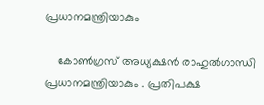പ്രധാനമന്ത്രിയാകും

    കോൺഗ്രസ് അധ്യക്ഷൻ രാഹുല്‍ഗാന്ധി പ്രധാനമന്ത്രിയാകും . പ്രതിപക്ഷ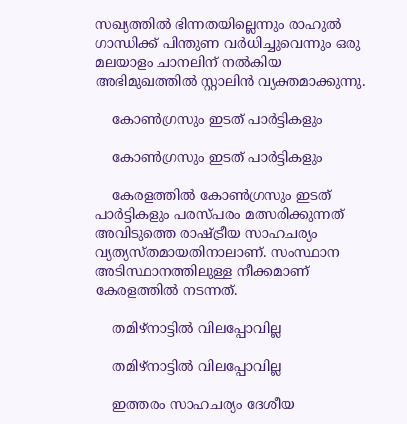സഖ്യത്തിൽ ഭിന്നതയില്ലെന്നും രാഹുല്‍ ഗാന്ധിക്ക് പിന്തുണ വര്‍ധിച്ചുവെന്നും ഒരു മലയാളം ചാനലിന് നല്‍കിയ അഭിമുഖത്തില്‍ സ്റ്റാലിന്‍ വ്യക്തമാക്കുന്നു.

    കോണ്‍ഗ്രസും ഇടത് പാര്‍ട്ടികളും

    കോണ്‍ഗ്രസും ഇടത് പാര്‍ട്ടികളും

    കേരളത്തില്‍ കോണ്‍ഗ്രസും ഇടത് പാര്‍ട്ടികളും പരസ്പരം മത്സരിക്കുന്നത് അവിടുത്തെ രാഷ്ട്രീയ സാഹചര്യം വ്യത്യസ്തമായതിനാലാണ്. സംസ്ഥാന അടിസ്ഥാനത്തിലുള്ള നീക്കമാണ് കേരളത്തില്‍ നടന്നത്.

    തമിഴ്നാട്ടില്‍ വിലപ്പോവില്ല

    തമിഴ്നാട്ടില്‍ വിലപ്പോവില്ല

    ഇത്തരം സാഹചര്യം ദേശീയ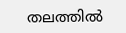തലത്തില്‍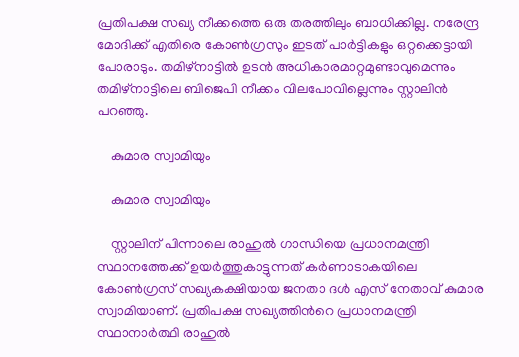പ്രതിപക്ഷ സഖ്യ നീക്കത്തെ ഒരു തരത്തിലും ബാധിക്കില്ല. നരേന്ദ്ര മോദിക്ക് എതിരെ കോണ്‍ഗ്രസും ഇടത് പാര്‍ട്ടികളും ഒറ്റക്കെട്ടായി പോരാടും. തമിഴ്നാട്ടില്‍ ഉടന്‍ അധികാരമാറ്റമുണ്ടാവുമെന്നും തമിഴ്നാട്ടിലെ ബിജെപി നീക്കം വിലപോവില്ലെന്നും സ്റ്റാലിൻ പറഞ്ഞു.

    കുമാര സ്വാമിയും

    കുമാര സ്വാമിയും

    സ്റ്റാലിന് പിന്നാലെ രാഹുല്‍ ഗാന്ധിയെ പ്രധാനമന്ത്രി സ്ഥാനത്തേക്ക് ഉയര്‍ത്തുകാട്ടുന്നത് കര്‍ണാടാകയിലെ കോണ്‍ഗ്രസ് സഖ്യകക്ഷിയായ ജനതാ ദള്‍ എസ് നേതാവ് കുമാര സ്വാമിയാണ്. പ്രതിപക്ഷ സഖ്യത്തിന്‍റെ പ്രധാനമന്ത്രി സ്ഥാനാര്‍ത്ഥി രാഹുല്‍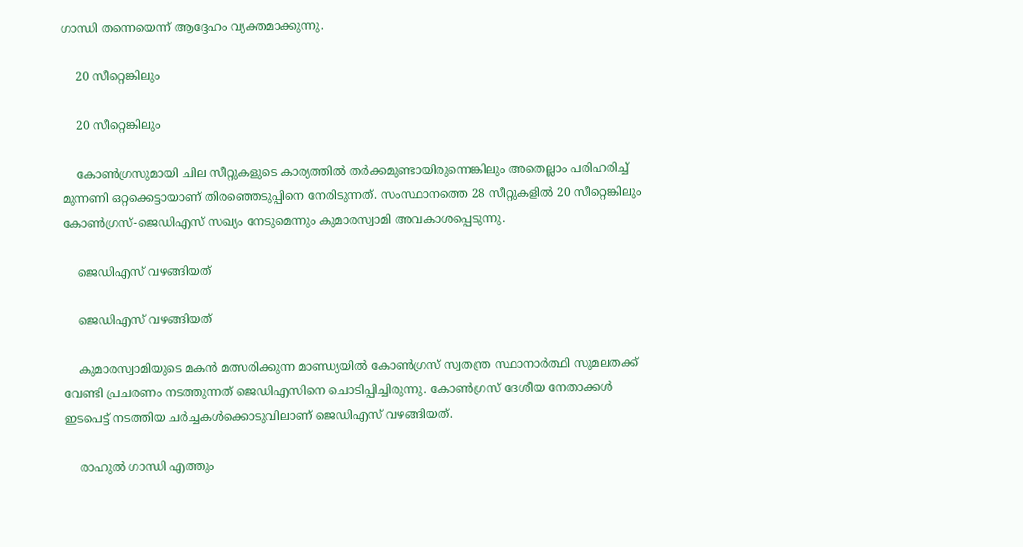ഗാന്ധി തന്നെയെന്ന് ആദ്ദേഹം വ്യക്തമാക്കുന്നു.

    20 സീറ്റെങ്കിലും

    20 സീറ്റെങ്കിലും

    കോണ്‍ഗ്രസുമായി ചില സീറ്റുകളുടെ കാര്യത്തില്‍ തര്‍ക്കമുണ്ടായിരുന്നെങ്കിലും അതെല്ലാം പരിഹരിച്ച് മുന്നണി ഒറ്റക്കെട്ടായാണ് തിരഞ്ഞെടുപ്പിനെ നേരിടുന്നത്. സംസ്ഥാനത്തെ 28 സീറ്റുകളില്‍ 20 സീറ്റെങ്കിലും കോണ്‍ഗ്രസ്-ജെഡിഎസ് സഖ്യം നേടുമെന്നും കുമാരസ്വാമി അവകാശപ്പെടുന്നു.

    ജെഡിഎസ് വഴങ്ങിയത്

    ജെഡിഎസ് വഴങ്ങിയത്

    കുമാരസ്വാമിയുടെ മകന്‍ മത്സരിക്കുന്ന മാണ്ഡ്യയില്‍ കോണ്‍ഗ്രസ് സ്വതന്ത്ര സ്ഥാനാര്‍ത്ഥി സുമലതക്ക് വേണ്ടി പ്രചരണം നടത്തുന്നത് ജെഡിഎസിനെ ചൊടിപ്പിച്ചിരുന്നു. കോണ്‍ഗ്രസ് ദേശീയ നേതാക്കള്‍ ഇടപെട്ട് നടത്തിയ ചര്‍ച്ചകള്‍ക്കൊടുവിലാണ് ജെഡിഎസ് വഴങ്ങിയത്.

    രാഹുല്‍ ഗാന്ധി എത്തും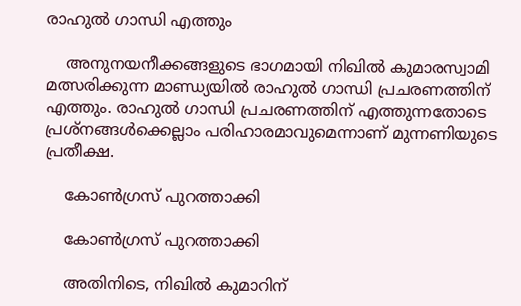രാഹുല്‍ ഗാന്ധി എത്തും

    അനുനയനീക്കങ്ങളുടെ ഭാഗമായി നിഖില്‍ കുമാരസ്വാമി മത്സരിക്കുന്ന മാണ്ഡ്യയില്‍ രാഹുല്‍ ഗാന്ധി പ്രചരണത്തിന് എത്തും. രാഹുല്‍ ഗാന്ധി പ്രചരണത്തിന് എത്തുന്നതോടെ പ്രശ്നങ്ങള്‍ക്കെല്ലാം പരിഹാരമാവുമെന്നാണ് മുന്നണിയുടെ പ്രതീക്ഷ.

    കോണ്‍ഗ്രസ് പുറത്താക്കി

    കോണ്‍ഗ്രസ് പുറത്താക്കി

    അതിനിടെ, നിഖില്‍ കുമാറിന്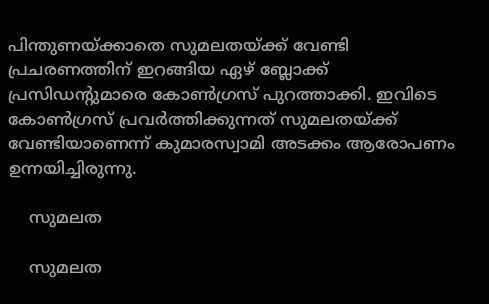പിന്തുണയ്ക്കാതെ സുമലതയ്ക്ക് വേണ്ടി പ്രചരണത്തിന് ഇറങ്ങിയ ഏഴ് ബ്ലോക്ക് പ്രസിഡന്‍റുമാരെ കോണ്‍ഗ്രസ് പുറത്താക്കി. ഇവിടെ കോണ്‍ഗ്രസ് പ്രവര്‍ത്തിക്കുന്നത് സുമലതയ്ക്ക് വേണ്ടിയാണെന്ന് കുമാരസ്വാമി അടക്കം ആരോപണം ഉന്നയിച്ചിരുന്നു.

    സുമലത

    സുമലത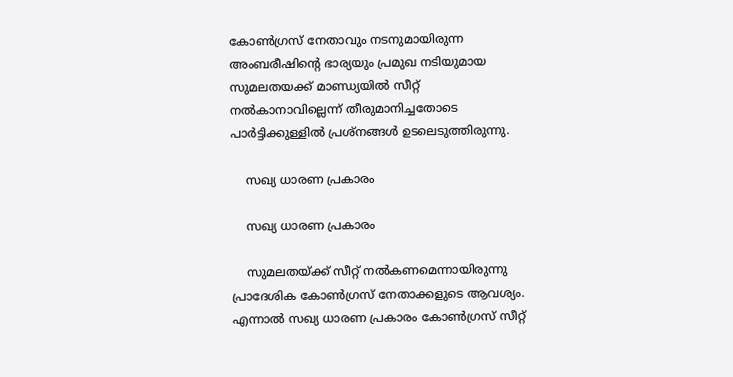കോണ്‍ഗ്രസ് നേതാവും നടനുമായിരുന്ന അംബരീഷിന്‍റെ ഭാര്യയും പ്രമുഖ നടിയുമായ സുമലതയക്ക് മാണ്ഡ്യയില്‍ സീറ്റ് നല്‍കാനാവില്ലെന്ന് തീരുമാനിച്ചതോടെ പാര്‍ട്ടിക്കുള്ളില്‍ പ്രശ്നങ്ങള്‍ ഉടലെടുത്തിരുന്നു.

    സഖ്യ ധാരണ പ്രകാരം

    സഖ്യ ധാരണ പ്രകാരം

    സുമലതയ്ക്ക് സീറ്റ് നല്‍കണമെന്നായിരുന്നു പ്രാദേശിക കോണ്‍ഗ്രസ് നേതാക്കളുടെ ആവശ്യം. എന്നാല്‍ സഖ്യ ധാരണ പ്രകാരം കോണ്‍ഗ്രസ് സീറ്റ്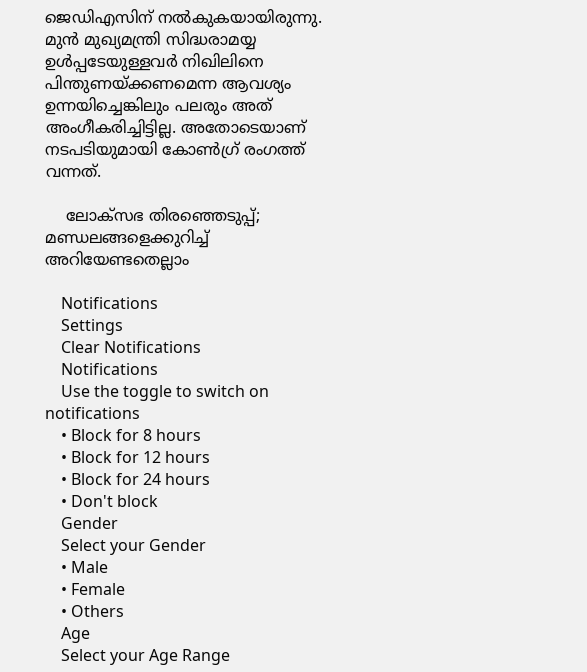ജെഡിഎസിന് നല്‍കുകയായിരുന്നു. മുന്‍ മുഖ്യമന്ത്രി സിദ്ധരാമയ്യ ഉള്‍പ്പടേയുള്ളവര്‍ നിഖിലിനെ പിന്തുണയ്ക്കണമെന്ന ആവശ്യം ഉന്നയിച്ചെങ്കിലും പലരും അത് അംഗീകരിച്ചിട്ടില്ല. അതോടെയാണ് നടപടിയുമായി കോണ്‍ഗ്ര് രംഗത്ത് വന്നത്.

    ലോക്സഭ തിരഞ്ഞെടുപ്പ്; മണ്ഡലങ്ങളെക്കുറിച്ച് അറിയേണ്ടതെല്ലാം

    Notifications
    Settings
    Clear Notifications
    Notifications
    Use the toggle to switch on notifications
    • Block for 8 hours
    • Block for 12 hours
    • Block for 24 hours
    • Don't block
    Gender
    Select your Gender
    • Male
    • Female
    • Others
    Age
    Select your Age Range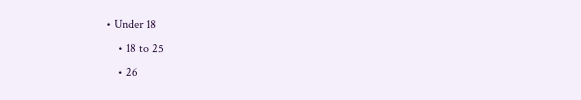• Under 18
    • 18 to 25
    • 26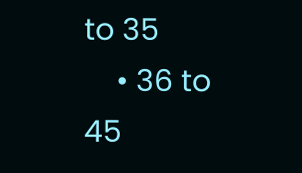to 35
    • 36 to 45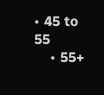• 45 to 55
    • 55+